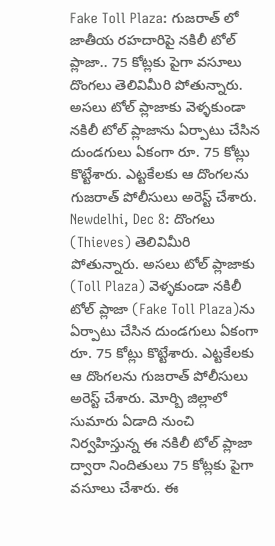Fake Toll Plaza: గుజరాత్ లో జాతీయ రహదారిపై నకిలీ టోల్ ప్లాజా.. 75 కోట్లకు పైగా వసూలు
దొంగలు తెలివిమీరి పోతున్నారు. అసలు టోల్ ప్లాజాకు వెళ్ళకుండా నకిలీ టోల్ ప్లాజాను ఏర్పాటు చేసిన దుండగులు ఏకంగా రూ. 75 కోట్లు కొట్టేశారు. ఎట్టకేలకు ఆ దొంగలను గుజరాత్ పోలీసులు అరెస్ట్ చేశారు.
Newdelhi, Dec 8: దొంగలు (Thieves) తెలివిమీరి పోతున్నారు. అసలు టోల్ ప్లాజాకు (Toll Plaza) వెళ్ళకుండా నకిలీ టోల్ ప్లాజా (Fake Toll Plaza)ను ఏర్పాటు చేసిన దుండగులు ఏకంగా రూ. 75 కోట్లు కొట్టేశారు. ఎట్టకేలకు ఆ దొంగలను గుజరాత్ పోలీసులు అరెస్ట్ చేశారు. మోర్బి జిల్లాలో సుమారు ఏడాది నుంచి నిర్వహిస్తున్న ఈ నకిలీ టోల్ ప్లాజా ద్వారా నిందితులు 75 కోట్లకు పైగా వసూలు చేశారు. ఈ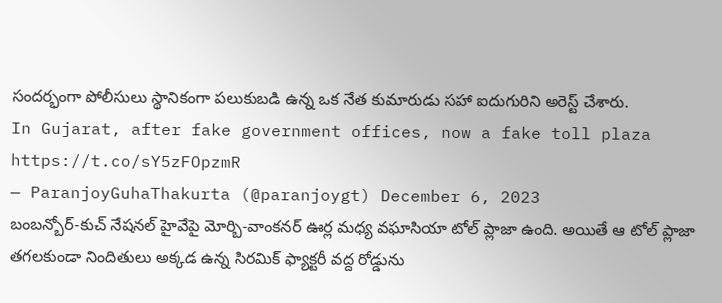సందర్భంగా పోలీసులు స్థానికంగా పలుకుబడి ఉన్న ఒక నేత కుమారుడు సహా ఐదుగురిని అరెస్ట్ చేశారు.
In Gujarat, after fake government offices, now a fake toll plaza https://t.co/sY5zFOpzmR
— ParanjoyGuhaThakurta (@paranjoygt) December 6, 2023
బంబన్బోర్-కుచ్ నేషనల్ హైవేపై మోర్బి-వాంకనర్ ఊర్ల మధ్య వఘాసియా టోల్ ప్లాజా ఉంది. అయితే ఆ టోల్ ప్లాజా తగలకుండా నిందితులు అక్కడ ఉన్న సిరమిక్ ఫ్యాక్టరీ వద్ద రోడ్డును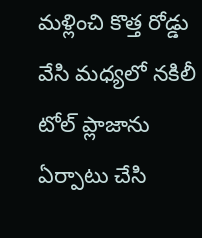మళ్లించి కొత్త రోడ్డు వేసి మధ్యలో నకిలీ టోల్ ప్లాజాను ఏర్పాటు చేసి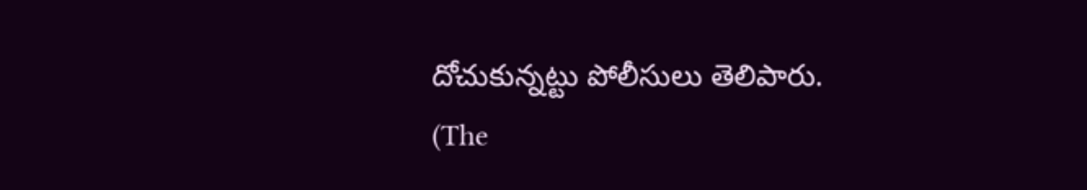దోచుకున్నట్టు పోలీసులు తెలిపారు.
(The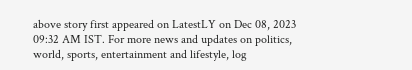above story first appeared on LatestLY on Dec 08, 2023 09:32 AM IST. For more news and updates on politics, world, sports, entertainment and lifestyle, log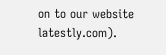on to our website latestly.com).